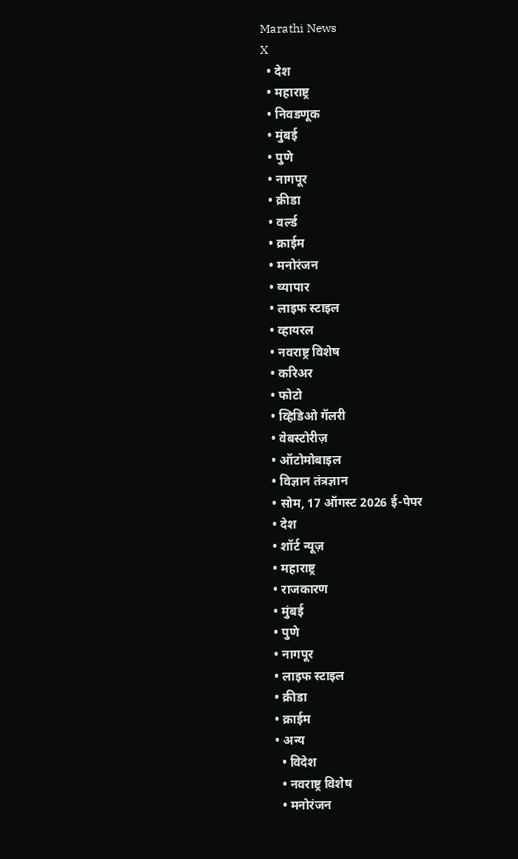Marathi News
X
  • देश
  • महाराष्ट्र
  • निवडणूक
  • मुंबई
  • पुणे
  • नागपूर
  • क्रीडा
  • वर्ल्ड
  • क्राईम
  • मनोरंजन
  • व्यापार
  • लाइफ स्टाइल
  • व्हायरल
  • नवराष्ट्र विशेष
  • करिअर
  • फोटो
  • व्हिडिओ गॅलरी
  • वेबस्टोरीज़
  • ऑटोमोबाइल
  • विज्ञान तंत्रज्ञान
  • सोम, 17 ऑगस्ट 2026 ई-पेपर
  • देश
  • शॉर्ट न्यूज़
  • महाराष्ट्र
  • राजकारण
  • मुंबई
  • पुणे
  • नागपूर
  • लाइफ स्टाइल
  • क्रीडा
  • क्राईम
  • अन्य
    • विदेश
    • नवराष्ट्र विशेष
    • मनोरंजन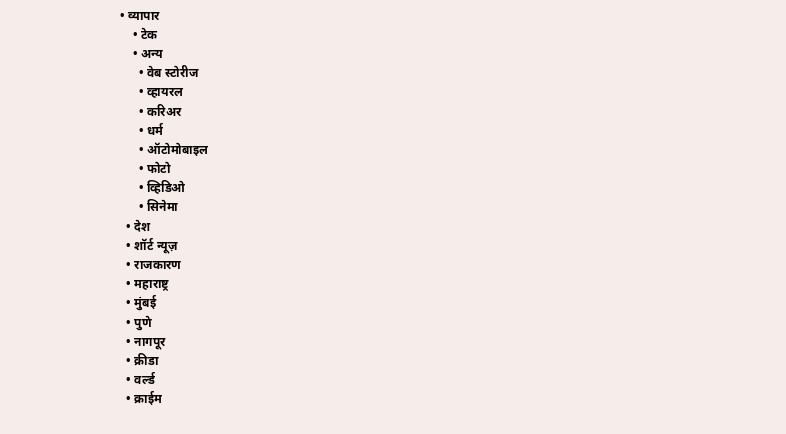• व्यापार
    • टेक
    • अन्य
      • वेब स्टोरीज
      • व्हायरल
      • करिअर
      • धर्म
      • ऑटोमोबाइल
      • फोटो
      • व्हिडिओ
      • सिनेमा
  • देश
  • शॉर्ट न्यूज़
  • राजकारण
  • महाराष्ट्र
  • मुंबई
  • पुणे
  • नागपूर
  • क्रीडा
  • वर्ल्ड
  • क्राईम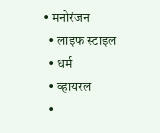• मनोरंजन
  • लाइफ स्टाइल
  • धर्म
  • व्हायरल
  •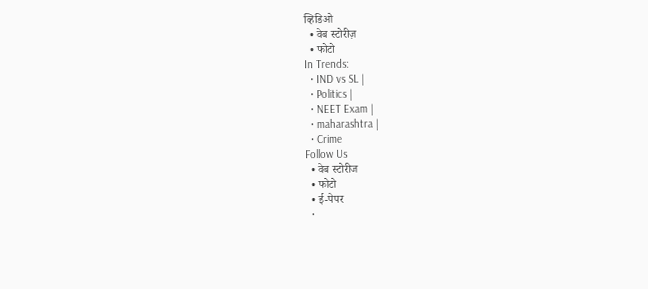व्हिडिओ
  • वेब स्टोरीज़
  • फोटो
In Trends:
  • IND vs SL |
  • Politics |
  • NEET Exam |
  • maharashtra |
  • Crime
Follow Us
  • वेब स्टोरीज
  • फोटो
  • ई-पेपर
  •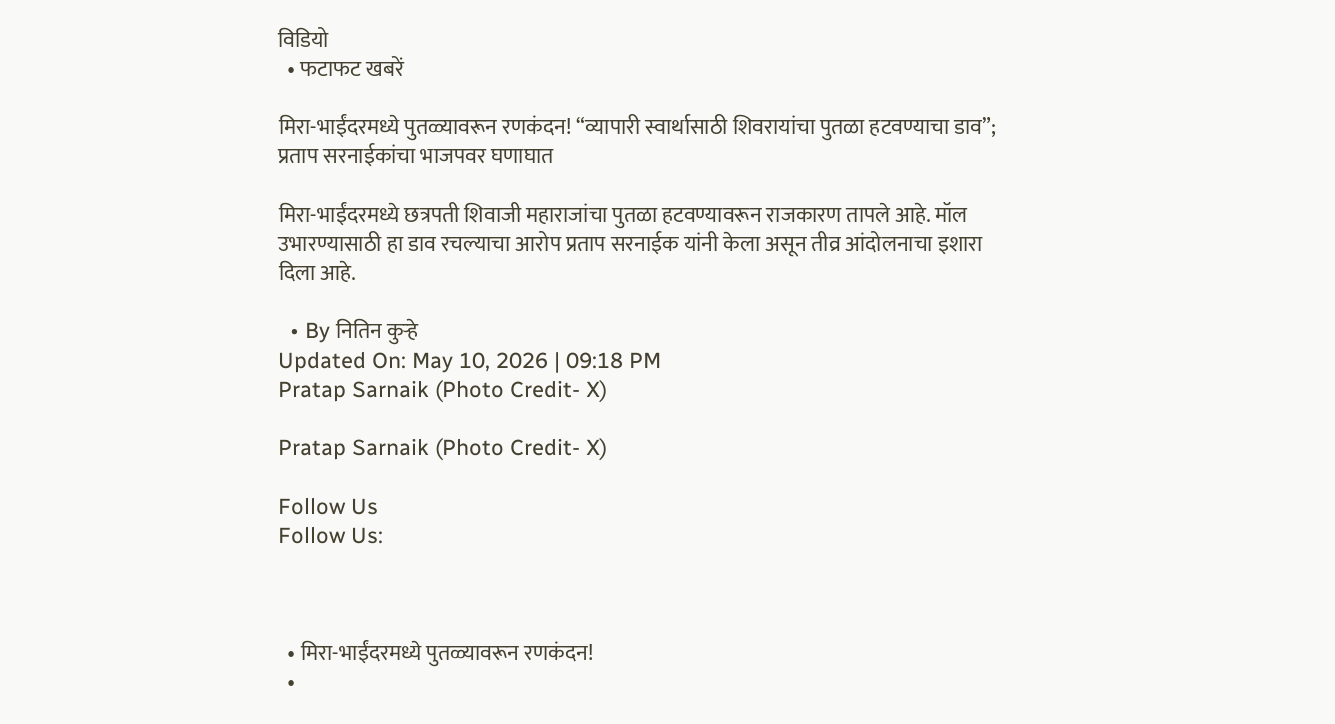विडियो
  • फटाफट खबरें

मिरा-भाईंदरमध्ये पुतळ्यावरून रणकंदन! “व्यापारी स्वार्थासाठी शिवरायांचा पुतळा हटवण्याचा डाव”; प्रताप सरनाईकांचा भाजपवर घणाघात

मिरा-भाईंदरमध्ये छत्रपती शिवाजी महाराजांचा पुतळा हटवण्यावरून राजकारण तापले आहे. मॉल उभारण्यासाठी हा डाव रचल्याचा आरोप प्रताप सरनाईक यांनी केला असून तीव्र आंदोलनाचा इशारा दिला आहे.

  • By नितिन कुऱ्हे
Updated On: May 10, 2026 | 09:18 PM
Pratap Sarnaik (Photo Credit- X)

Pratap Sarnaik (Photo Credit- X)

Follow Us
Follow Us:



  • मिरा-भाईंदरमध्ये पुतळ्यावरून रणकंदन!
  •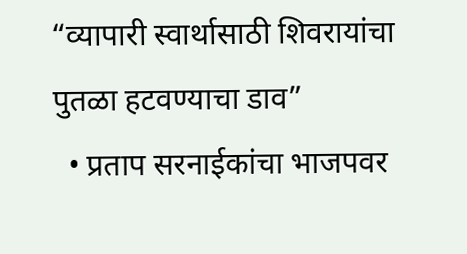“व्यापारी स्वार्थासाठी शिवरायांचा पुतळा हटवण्याचा डाव”
  • प्रताप सरनाईकांचा भाजपवर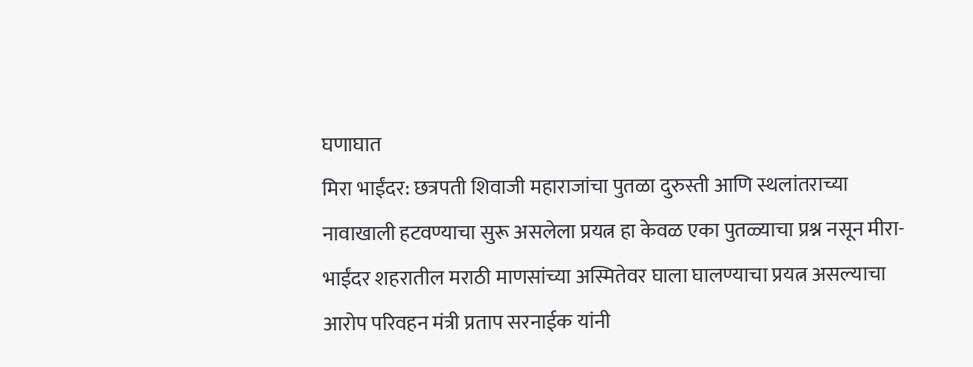घणाघात
मिरा भाईंदर: छत्रपती शिवाजी महाराजांचा पुतळा दुरुस्ती आणि स्थलांतराच्या नावाखाली हटवण्याचा सुरू असलेला प्रयत्न हा केवळ एका पुतळ्याचा प्रश्न नसून मीरा-भाईंदर शहरातील मराठी माणसांच्या अस्मितेवर घाला घालण्याचा प्रयत्न असल्याचा आरोप परिवहन मंत्री प्रताप सरनाईक यांनी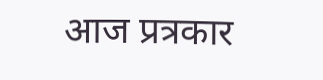आज प्रत्रकार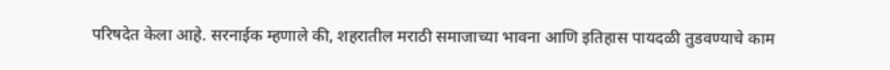परिषदेत केला आहे. सरनाईक म्हणाले की, शहरातील मराठी समाजाच्या भावना आणि इतिहास पायदळी तुडवण्याचे काम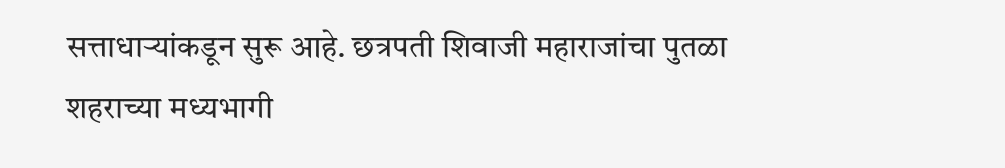सत्ताधाऱ्यांकडून सुरू आहे. छत्रपती शिवाजी महाराजांचा पुतळा शहराच्या मध्यभागी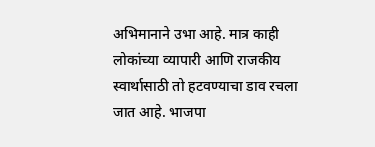अभिमानाने उभा आहे. मात्र काही लोकांच्या व्यापारी आणि राजकीय स्वार्थासाठी तो हटवण्याचा डाव रचला जात आहे. भाजपा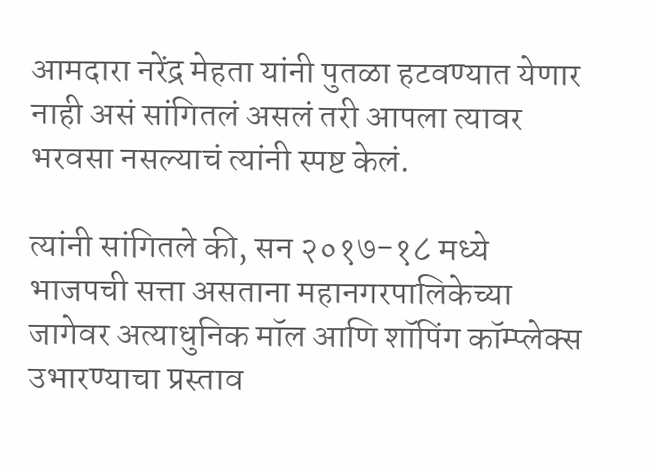आमदारा नरेंद्र मेहता यांनी पुतळा हटवण्यात येणार नाही असं सांगितलं असलं तरी आपला त्यावर भरवसा नसल्याचं त्यांनी स्पष्ट केलं.

त्यांनी सांगितले की, सन २०१७-१८ मध्ये भाजपची सत्ता असताना महानगरपालिकेच्या जागेवर अत्याधुनिक मॉल आणि शॉपिंग कॉम्प्लेक्स उभारण्याचा प्रस्ताव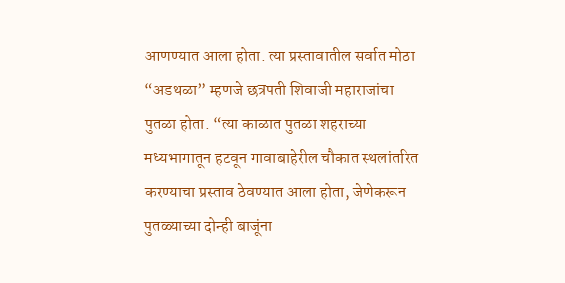आणण्यात आला होता. त्या प्रस्तावातील सर्वात मोठा “अडथळा” म्हणजे छत्रपती शिवाजी महाराजांचा पुतळा होता. “त्या काळात पुतळा शहराच्या मध्यभागातून हटवून गावाबाहेरील चौकात स्थलांतरित करण्याचा प्रस्ताव ठेवण्यात आला होता, जेणेकरून पुतळ्याच्या दोन्ही बाजूंना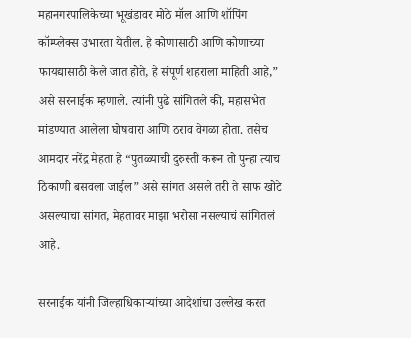महानगरपालिकेच्या भूखंडावर मोठे मॉल आणि शॉपिंग कॉम्प्लेक्स उभारता येतील. हे कोणासाठी आणि कोणाच्या फायद्यासाठी केले जात होते, हे संपूर्ण शहराला माहिती आहे,” असे सरनाईक म्हणाले. त्यांनी पुढे सांगितले की, महासभेत मांडण्यात आलेला घोषवारा आणि ठराव वेगळा होता. तसेच आमदार नरेंद्र मेहता हे “पुतळ्याची दुरुस्ती करून तो पुन्हा त्याच ठिकाणी बसवला जाईल” असे सांगत असले तरी ते साफ खोटे असल्याचा सांगत, मेहतावर माझा भरोसा नसल्याचं सांगितलं आहे.

सरनाईक यांनी जिल्हाधिकाऱ्यांच्या आदेशांचा उल्लेख करत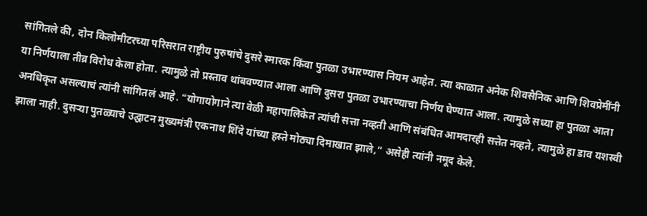सांगितले की, दोन किलोमीटरच्या परिसरात राष्ट्रीय पुरुषांचे दुसरे स्मारक किंवा पुतळा उभारण्यास नियम आहेत. त्या काळात अनेक शिवसैनिक आणि शिवप्रेमींनी या निर्णयाला तीव्र विरोध केला होता. त्यामुळे तो प्रस्ताव थांबवण्यात आला आणि दुसरा पुतळा उभारण्याचा निर्णय घेण्यात आला. त्यामुळे सध्या हा पुतळा आता अनधिकृत असल्याचं त्यांनी सांगितलं आहे. “योगायोगाने त्या वेळी महापालिकेत त्यांची सत्ता नव्हती आणि संबंधित आमदारही सत्तेत नव्हते, त्यामुळे हा डाव यशस्वी झाला नाही. दुसऱ्या पुतळ्याचे उद्घाटन मुख्यमंत्री एकनाथ शिंदे यांच्या हस्ते मोठ्या दिमाखात झाले,” असेही त्यांनी नमूद केले.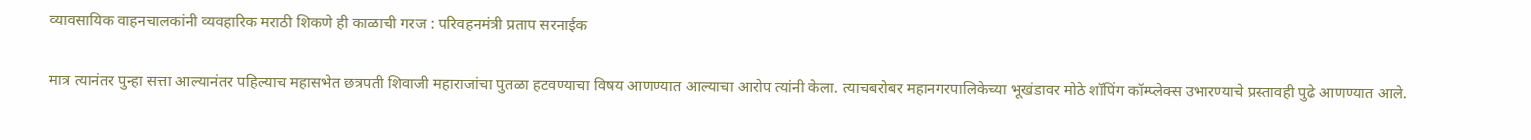व्यावसायिक वाहनचालकांनी व्यवहारिक मराठी शिकणे ही काळाची गरज : परिवहनमंत्री प्रताप सरनाईक

मात्र त्यानंतर पुन्हा सत्ता आल्यानंतर पहिल्याच महासभेत छत्रपती शिवाजी महाराजांचा पुतळा हटवण्याचा विषय आणण्यात आल्याचा आरोप त्यांनी केला. त्याचबरोबर महानगरपालिकेच्या भूखंडावर मोठे शॉपिंग कॉम्प्लेक्स उभारण्याचे प्रस्तावही पुढे आणण्यात आले.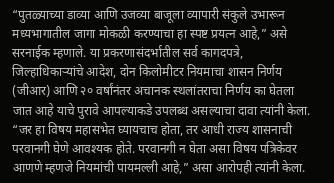“पुतळ्याच्या डाव्या आणि उजव्या बाजूला व्यापारी संकुले उभारून मध्यभागातील जागा मोकळी करण्याचा हा स्पष्ट प्रयत्न आहे,” असे सरनाईक म्हणाले. या प्रकरणासंदर्भातील सर्व कागदपत्रे, जिल्हाधिकाऱ्यांचे आदेश, दोन किलोमीटर नियमाचा शासन निर्णय (जीआर) आणि २० वर्षांनंतर अचानक स्थलांतराचा निर्णय का घेतला जात आहे याचे पुरावे आपल्याकडे उपलब्ध असल्याचा दावा त्यांनी केला. “जर हा विषय महासभेत घ्यायचाच होता, तर आधी राज्य शासनाची परवानगी घेणे आवश्यक होते. परवानगी न घेता असा विषय पत्रिकेवर आणणे म्हणजे नियमांची पायमल्ली आहे,” असा आरोपही त्यांनी केला.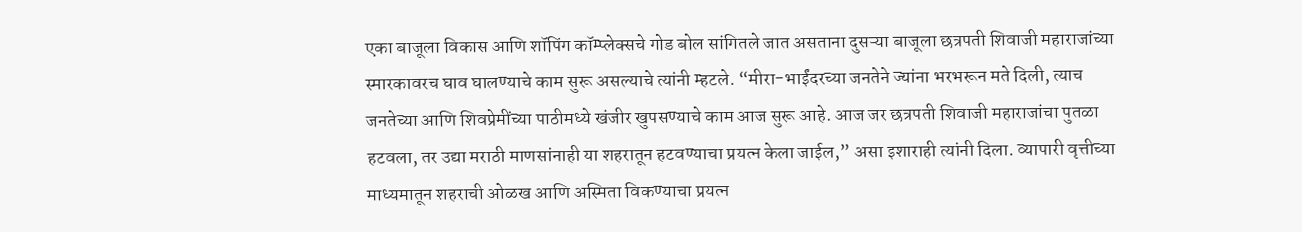एका बाजूला विकास आणि शॉपिंग कॉम्प्लेक्सचे गोड बोल सांगितले जात असताना दुसऱ्या बाजूला छत्रपती शिवाजी महाराजांच्या स्मारकावरच घाव घालण्याचे काम सुरू असल्याचे त्यांनी म्हटले. “मीरा-भाईंदरच्या जनतेने ज्यांना भरभरून मते दिली, त्याच जनतेच्या आणि शिवप्रेमींच्या पाठीमध्ये खंजीर खुपसण्याचे काम आज सुरू आहे. आज जर छत्रपती शिवाजी महाराजांचा पुतळा हटवला, तर उद्या मराठी माणसांनाही या शहरातून हटवण्याचा प्रयत्न केला जाईल,” असा इशाराही त्यांनी दिला. व्यापारी वृत्तीच्या माध्यमातून शहराची ओळख आणि अस्मिता विकण्याचा प्रयत्न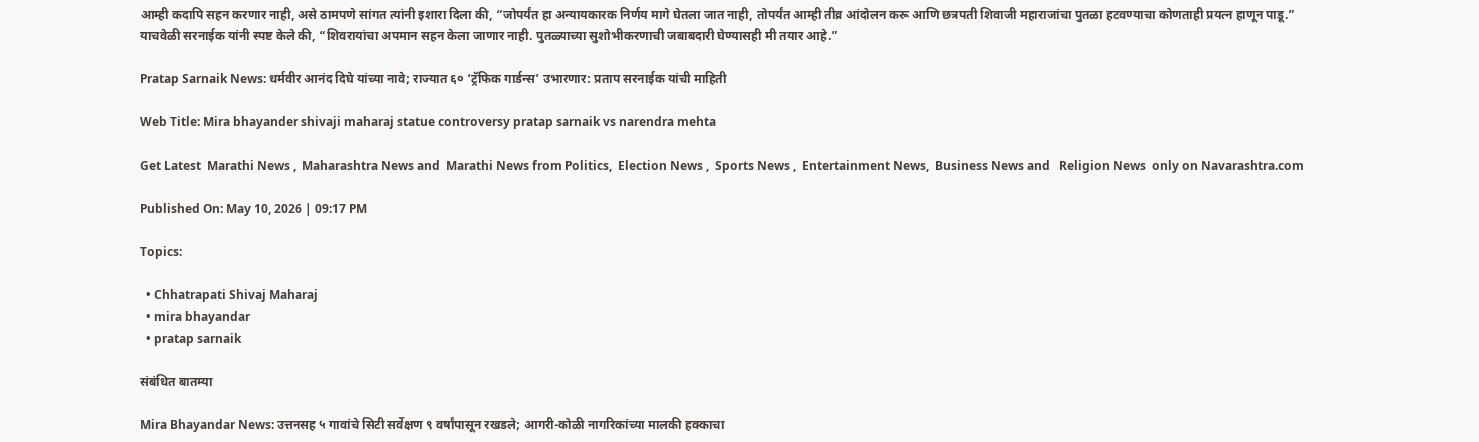आम्ही कदापि सहन करणार नाही, असे ठामपणे सांगत त्यांनी इशारा दिला की, “जोपर्यंत हा अन्यायकारक निर्णय मागे घेतला जात नाही, तोपर्यंत आम्ही तीव्र आंदोलन करू आणि छत्रपती शिवाजी महाराजांचा पुतळा हटवण्याचा कोणताही प्रयत्न हाणून पाडू.” याचवेळी सरनाईक यांनी स्पष्ट केले की, “शिवरायांचा अपमान सहन केला जाणार नाही. पुतळ्याच्या सुशोभीकरणाची जबाबदारी घेण्यासही मी तयार आहे.”

Pratap Sarnaik News: धर्मवीर आनंद दिघे यांच्या नावे; राज्यात ६० ‘ट्रॅफिक गार्डन्स’ उभारणार: प्रताप सरनाईक यांची माहिती

Web Title: Mira bhayander shivaji maharaj statue controversy pratap sarnaik vs narendra mehta

Get Latest  Marathi News ,  Maharashtra News and  Marathi News from Politics,  Election News ,  Sports News ,  Entertainment News,  Business News and   Religion News  only on Navarashtra.com

Published On: May 10, 2026 | 09:17 PM

Topics:

  • Chhatrapati Shivaj Maharaj
  • mira bhayandar
  • pratap sarnaik

संबंधित बातम्या

Mira Bhayandar News: उत्तनसह ५ गावांचे सिटी सर्वेक्षण ९ वर्षांपासून रखडले; आगरी-कोळी नागरिकांच्या मालकी हक्काचा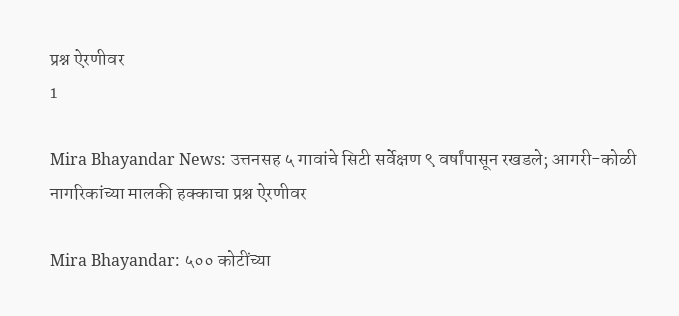प्रश्न ऐरणीवर
1

Mira Bhayandar News: उत्तनसह ५ गावांचे सिटी सर्वेक्षण ९ वर्षांपासून रखडले; आगरी-कोळी नागरिकांच्या मालकी हक्काचा प्रश्न ऐरणीवर

Mira Bhayandar: ५०० कोटींच्या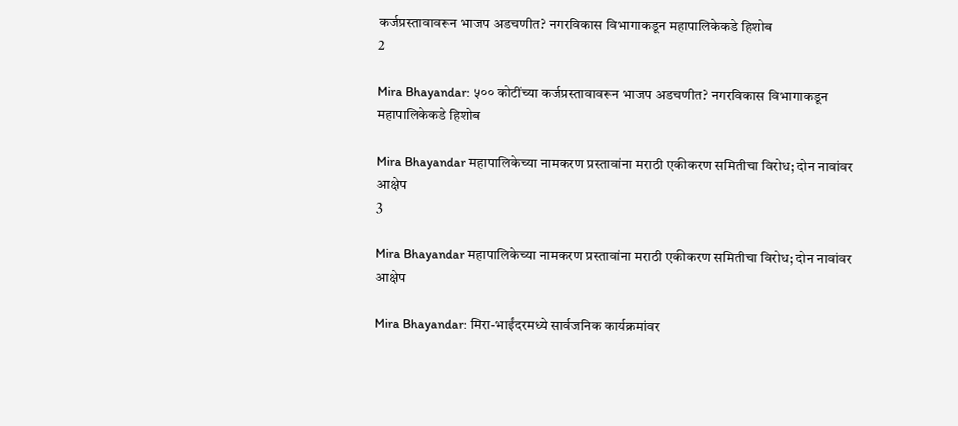कर्जप्रस्तावावरून भाजप अडचणीत? नगरविकास विभागाकडून महापालिकेकडे हिशोब
2

Mira Bhayandar: ५०० कोटींच्या कर्जप्रस्तावावरून भाजप अडचणीत? नगरविकास विभागाकडून महापालिकेकडे हिशोब

Mira Bhayandar महापालिकेच्या नामकरण प्रस्तावांना मराठी एकीकरण समितीचा विरोध; दोन नावांवर आक्षेप
3

Mira Bhayandar महापालिकेच्या नामकरण प्रस्तावांना मराठी एकीकरण समितीचा विरोध; दोन नावांवर आक्षेप

Mira Bhayandar: मिरा-भाईंदरमध्ये सार्वजनिक कार्यक्रमांवर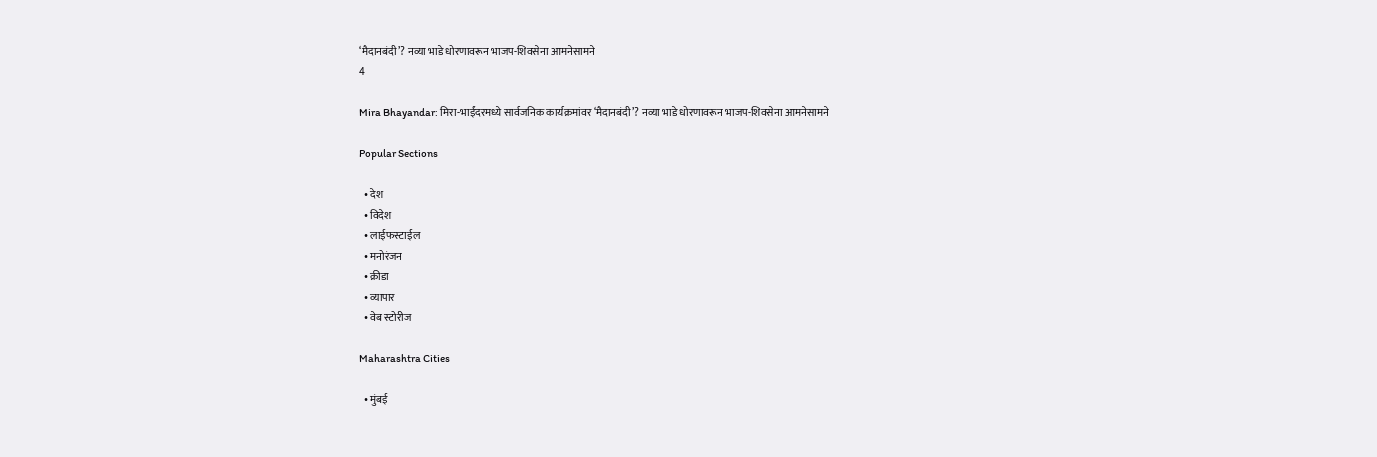‘मैदानबंदी’? नव्या भाडे धोरणावरून भाजप-शिवसेना आमनेसामने
4

Mira Bhayandar: मिरा-भाईंदरमध्ये सार्वजनिक कार्यक्रमांवर ‘मैदानबंदी’? नव्या भाडे धोरणावरून भाजप-शिवसेना आमनेसामने

Popular Sections

  • देश
  • विदेश
  • लाईफस्टाईल
  • मनोरंजन
  • क्रीडा
  • व्यापार
  • वेब स्टोरीज

Maharashtra Cities

  • मुंबई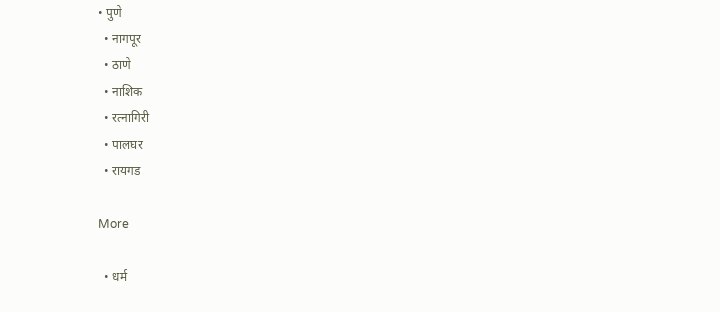• पुणे
  • नागपूर
  • ठाणे
  • नाशिक
  • रत्नागिरी
  • पालघर
  • रायगड

More

  • धर्म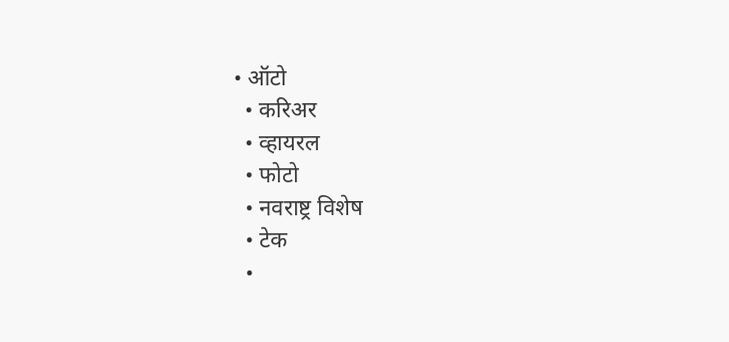• ऑटो
  • करिअर
  • व्हायरल
  • फोटो
  • नवराष्ट्र विशेष
  • टेक
  •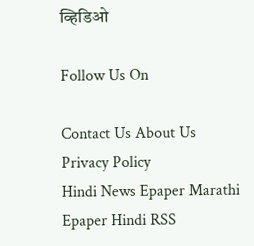व्हिडिओ

Follow Us On

Contact Us About Us Privacy Policy
Hindi News Epaper Marathi Epaper Hindi RSS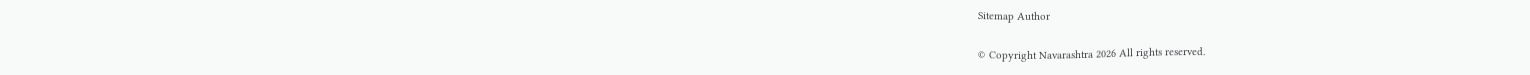Sitemap Author

© Copyright Navarashtra 2026 All rights reserved.